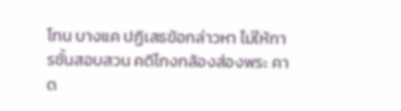โทน บางแค ปฏิเสธข้อกล่าวหา ไม่ให้การชั้นสอบสวน คดีโกงกล้องส่องพระ คาด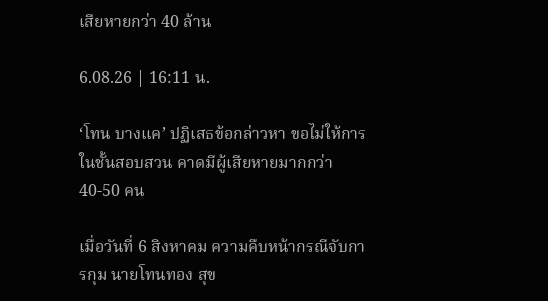เสียหายกว่า 40 ล้าน

6.08.26 | 16:11 น.

‘โทน บางแค’ ปฏิเสธข้อกล่าวหา ขอไม่ให้การในชั้นสอบสวน คาดมีผู้เสียหายมากกว่า 40-50 คน

เมื่อวันที่ 6 สิงหาคม ความคืบหน้ากรณีจับการกุม นายโทนทอง สุข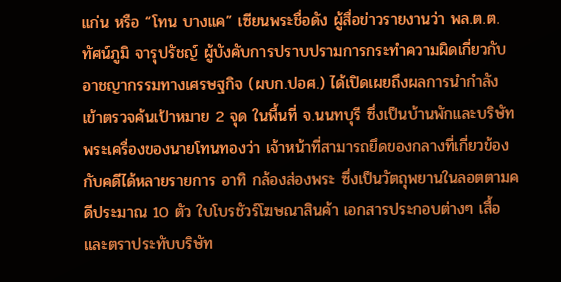แก่น หรือ “โทน บางแค” เซียนพระชื่อดัง ผู้สื่อข่าวรายงานว่า พล.ต.ต.ทัศน์ภูมิ จารุปรัชญ์ ผู้บังคับการปราบปรามการกระทำความผิดเกี่ยวกับอาชญากรรมทางเศรษฐกิจ (ผบก.ปอศ.) ได้เปิดเผยถึงผลการนำกำลังเข้าตรวจค้นเป้าหมาย 2 จุด ในพื้นที่ จ.นนทบุรี ซึ่งเป็นบ้านพักและบริษัทพระเครื่องของนายโทนทองว่า เจ้าหน้าที่สามารถยึดของกลางที่เกี่ยวข้องกับคดีได้หลายรายการ อาทิ กล้องส่องพระ ซึ่งเป็นวัตถุพยานในลอตตามคดีประมาณ 10 ตัว ใบโบรชัวร์โฆษณาสินค้า เอกสารประกอบต่างๆ เสื้อ และตราประทับบริษัท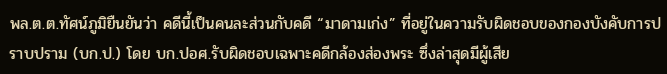พล.ต.ต.ทัศน์ภูมิยืนยันว่า คดีนี้เป็นคนละส่วนกับคดี “มาดามเก่ง” ที่อยู่ในความรับผิดชอบของกองบังคับการปราบปราม (บก.ป.) โดย บก.ปอศ.รับผิดชอบเฉพาะคดีกล้องส่องพระ ซึ่งล่าสุดมีผู้เสีย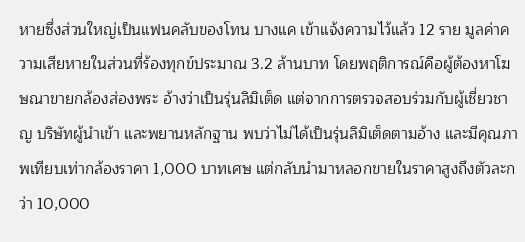หายซึ่งส่วนใหญ่เป็นแฟนคลับของโทน บางแค เข้าแจ้งความไว้แล้ว 12 ราย มูลค่าความเสียหายในส่วนที่ร้องทุกข์ประมาณ 3.2 ล้านบาท โดยพฤติการณ์คือผู้ต้องหาโฆษณาขายกล้องส่องพระ อ้างว่าเป็นรุ่นลิมิเต็ด แต่จากการตรวจสอบร่วมกับผู้เชี่ยวชาญ บริษัทผู้นำเข้า และพยานหลักฐาน พบว่าไม่ได้เป็นรุ่นลิมิเต็ดตามอ้าง และมีคุณภาพเทียบเท่ากล้องราคา 1,000 บาทเศษ แต่กลับนำมาหลอกขายในราคาสูงถึงตัวละกว่า 10,000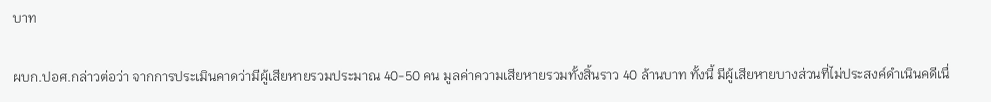บาท

ผบก.ปอศ.กล่าวต่อว่า จากการประเมินคาดว่ามีผู้เสียหายรวมประมาณ 40-50 คน มูลค่าความเสียหายรวมทั้งสิ้นราว 40 ล้านบาท ทั้งนี้ มีผู้เสียหายบางส่วนที่ไม่ประสงค์ดำเนินคดีเนื่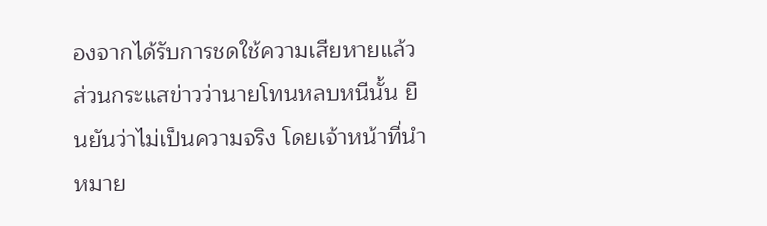องจากได้รับการชดใช้ความเสียหายแล้ว ส่วนกระแสข่าวว่านายโทนหลบหนีนั้น ยืนยันว่าไม่เป็นความจริง โดยเจ้าหน้าที่นำหมาย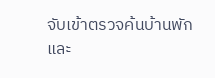จับเข้าตรวจค้นบ้านพัก และ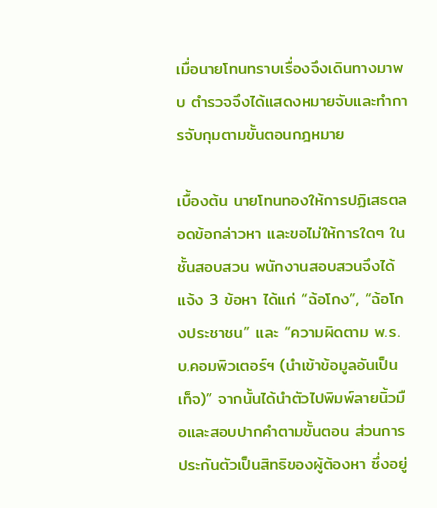เมื่อนายโทนทราบเรื่องจึงเดินทางมาพบ ตำรวจจึงได้แสดงหมายจับและทำการจับกุมตามขั้นตอนกฎหมาย

เบื้องต้น นายโทนทองให้การปฏิเสธตลอดข้อกล่าวหา และขอไม่ให้การใดๆ ในชั้นสอบสวน พนักงานสอบสวนจึงได้แจ้ง 3 ข้อหา ได้แก่ “ฉ้อโกง”, “ฉ้อโกงประชาชน” และ “ความผิดตาม พ.ร.บ.คอมพิวเตอร์ฯ (นำเข้าข้อมูลอันเป็นเท็จ)” จากนั้นได้นำตัวไปพิมพ์ลายนิ้วมือและสอบปากคำตามขั้นตอน ส่วนการประกันตัวเป็นสิทธิของผู้ต้องหา ซึ่งอยู่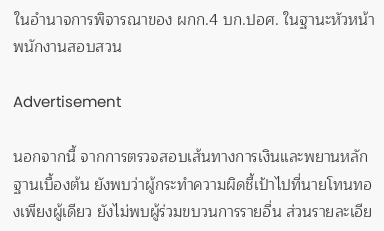ในอำนาจการพิจารณาของ ผกก.4 บก.ปอศ. ในฐานะหัวหน้าพนักงานสอบสวน

Advertisement

นอกจากนี้ จากการตรวจสอบเส้นทางการเงินและพยานหลักฐานเบื้องต้น ยังพบว่าผู้กระทำความผิดชี้เป้าไปที่นายโทนทองเพียงผู้เดียว ยังไม่พบผู้ร่วมขบวนการรายอื่น ส่วนรายละเอีย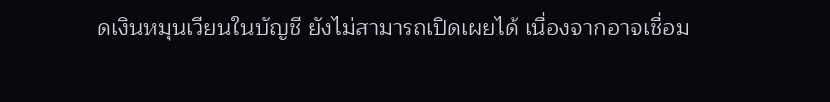ดเงินหมุนเวียนในบัญชี ยังไม่สามารถเปิดเผยได้ เนื่องจากอาจเชื่อม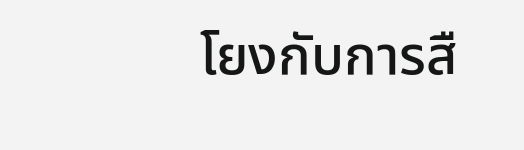โยงกับการสื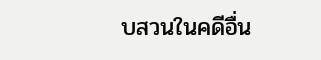บสวนในคดีอื่น